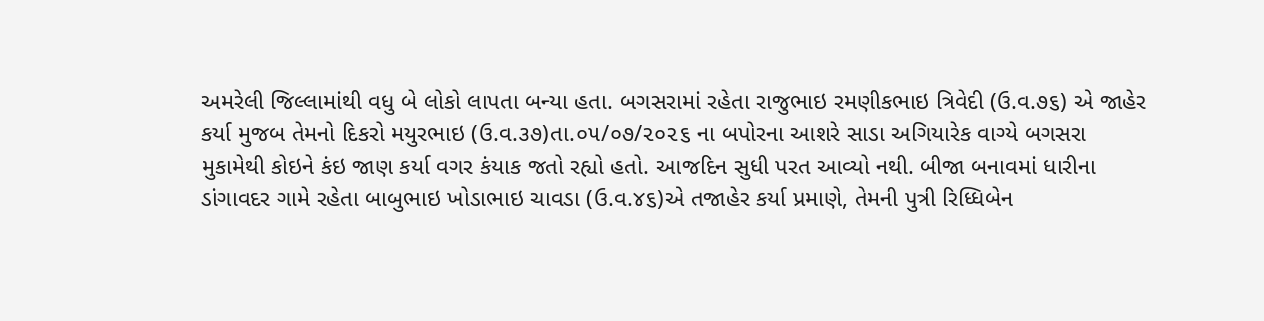અમરેલી જિલ્લામાંથી વધુ બે લોકો લાપતા બન્યા હતા. બગસરામાં રહેતા રાજુભાઇ રમણીકભાઇ ત્રિવેદી (ઉ.વ.૭૬) એ જાહેર કર્યા મુજબ તેમનો દિકરો મયુરભાઇ (ઉ.વ.૩૭)તા.૦૫/૦૭/૨૦૨૬ ના બપોરના આશરે સાડા અગિયારેક વાગ્યે બગસરા મુકામેથી કોઇને કંઇ જાણ કર્યા વગર કંયાક જતો રહ્યો હતો. આજદિન સુધી પરત આવ્યો નથી. બીજા બનાવમાં ધારીના ડાંગાવદર ગામે રહેતા બાબુભાઇ ખોડાભાઇ ચાવડા (ઉ.વ.૪૬)એ તજાહેર કર્યા પ્રમાણે, તેમની પુત્રી રિધ્ધિબેન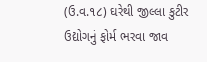(ઉ.વ.૧૮) ઘરેથી જીલ્લા કુટીર ઉદ્યોગનું ફોર્મ ભરવા જાવ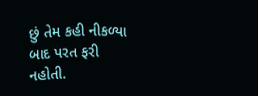છું તેમ કહી નીકળ્યા બાદ પરત ફરી નહોતી.